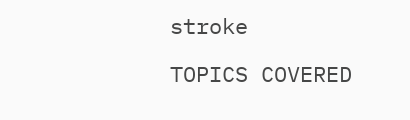stroke

TOPICS COVERED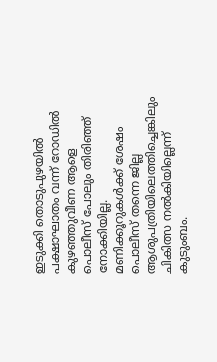ഇടുക്കി തൊടുപുഴയിൽ പക്ഷാഘാതം വന്ന് റോഡിൽ കുഴഞ്ഞുവീണ ആളെ പൊലീസ് പോലും തിരിഞ്ഞ് നോക്കിയില്ല.  മണിക്കൂറുകൾക്ക് ശേഷം പൊലീസ് തന്നെ ജില്ല  ആശുപത്രിയിലെത്തിച്ചെങ്കിലും ചികിത്സ നൽകിയില്ലെന്ന് കുടുംബം.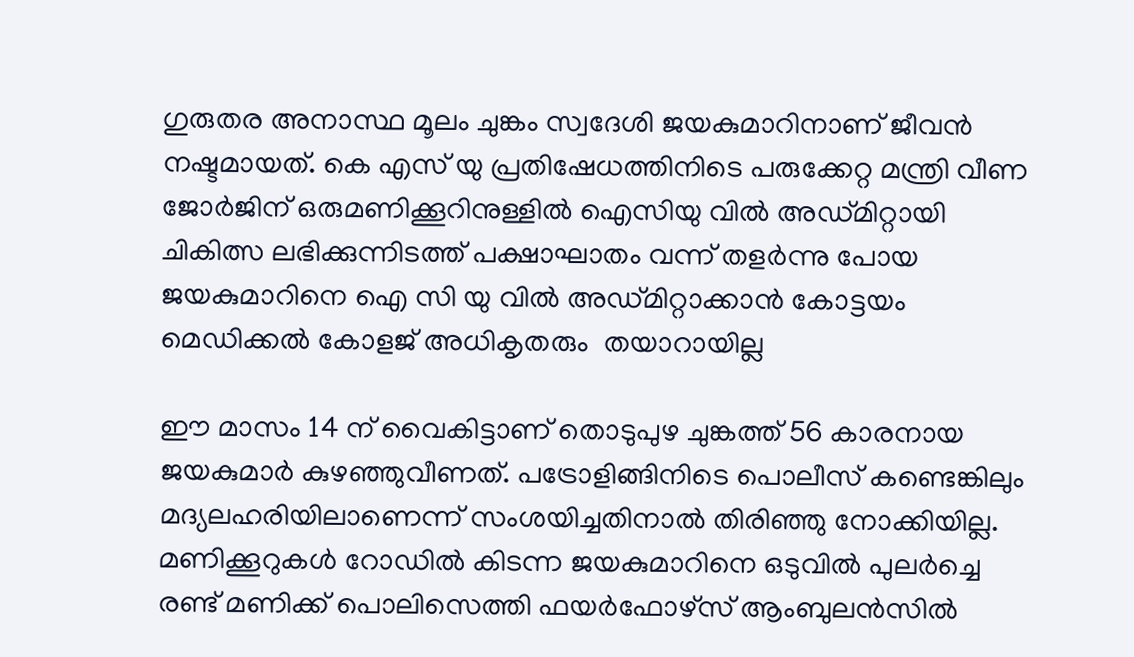ഗുരുതര അനാസ്ഥ മൂലം ചുങ്കം സ്വദേശി ജയകുമാറിനാണ് ജീവൻ നഷ്ടമായത്. കെ എസ് യു പ്രതിഷേധത്തിനിടെ പരുക്കേറ്റ മന്ത്രി വീണ ജോർജിന് ഒരുമണിക്കൂറിനുള്ളിൽ ഐസിയു വിൽ അഡ്മിറ്റായി ചികിത്സ ലഭിക്കുന്നിടത്ത് പക്ഷാഘാതം വന്ന് തളർന്നു പോയ ജയകുമാറിനെ ഐ സി യു വിൽ അഡ്മിറ്റാക്കാൻ കോട്ടയം മെഡിക്കൽ കോളജ് അധികൃതരും  തയാറായില്ല

ഈ മാസം 14 ന് വൈകിട്ടാണ് തൊടുപുഴ ചുങ്കത്ത് 56 കാരനായ ജയകുമാർ കുഴഞ്ഞുവീണത്. പട്രോളിങ്ങിനിടെ പൊലീസ് കണ്ടെങ്കിലും മദ്യലഹരിയിലാണെന്ന് സംശയിച്ചതിനാൽ തിരിഞ്ഞു നോക്കിയില്ല. മണിക്കൂറുകൾ റോഡിൽ കിടന്ന ജയകുമാറിനെ ഒടുവിൽ പുലർച്ചെ രണ്ട് മണിക്ക് പൊലിസെത്തി ഫയർഫോഴ്സ് ആംബുലൻസിൽ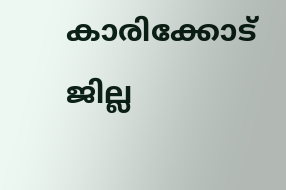കാരിക്കോട് ജില്ല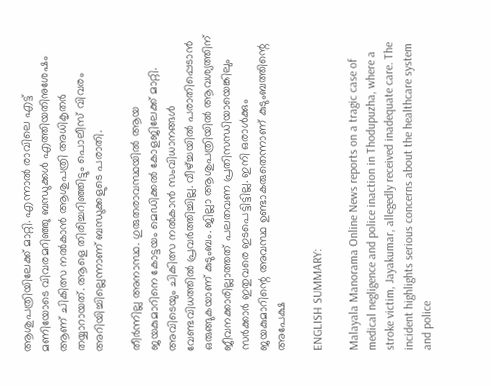ആശുപത്രിയിലേക്ക് മാറ്റി. എന്നാൽ രാവിലെ എട്ട് മണിയോടെ വിവരമറിഞ്ഞു ബന്ധുക്കൾ എത്തിയതിനുശേഷം ആണ് ചികിത്സ നൽകാൻ ആശുപത്രി അധികൃതർ തയ്യാറായത്. ആളെ തിരിച്ചറിഞ്ഞിട്ടും പൊലീസ് വിവരം അറിയിച്ചില്ലെന്നാണ് ബന്ധുക്കളുടെ പരാതി.

തീർന്നില്ല അനാസ്ഥ. ഗുരുതരാവസ്ഥയിൽ ആയ ജയകുമാറിനെ കോട്ടയം മെഡിക്കൽ കോളജിലേക്ക് മാറ്റി. അവിടെയും ചികിത്സ നൽകാൻ സംവിധാനങ്ങൾ വേണ്ടവിധത്തിൽ പ്രവർത്തിച്ചില്ല. വീഴ്ച്ചയിൽ പരാതിപ്പെടാൻ ഒരുങ്ങുകയാണ് കുടുംബം. ജില്ലാ ആശുപത്രിയിൽ ആവശ്യത്തിന് ജീവനക്കാരില്ലാത്തത് പലതവണ പ്രതിസന്ധിയായെങ്കിലും സർക്കാർ ഇതുവരെ ഇടപെട്ടിട്ടില്ല. ഇനി ഒരാൾക്കും ജയകുമാറിന്റെ അവസ്ഥ ഉണ്ടാകരുതെന്നാണ് കുടുംബത്തിന്റെ അപേക്ഷ

ENGLISH SUMMARY:

Malayala Manorama Online News reports on a tragic case of medical negligence and police inaction in Thodupuzha, where a stroke victim, Jayakumar, allegedly received inadequate care. The incident highlights serious concerns about the healthcare system and police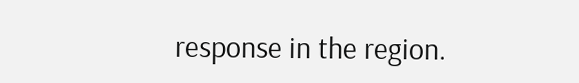response in the region.